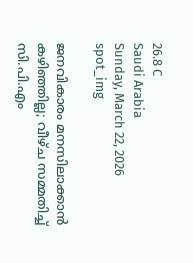26.8 C
Saudi Arabia
Sunday, March 22, 2026
spot_img

ജനവികാരം മനസിലാക്കാന്‍ കഴിഞ്ഞില്ല; വീഴ്ച സമ്മതിച്ച് സി.പി.എം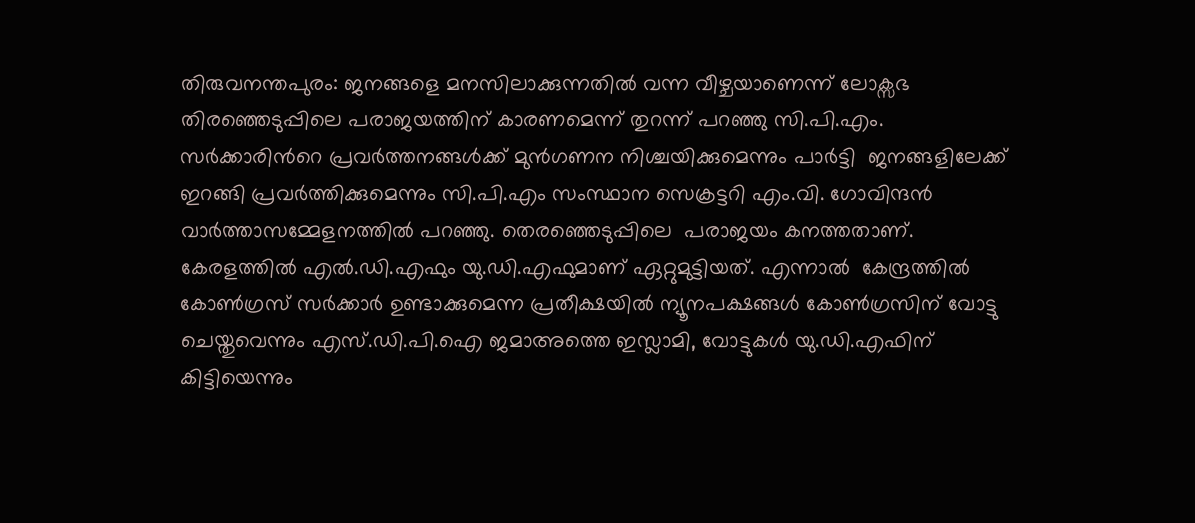തിരുവനന്തപുരം: ജനങ്ങളെ മനസിലാക്കുന്നതില്‍ വന്ന വീഴ്ചയാണെന്ന് ലോക്സഭ തിര‍ഞ്ഞെടുപ്പിലെ പരാജയത്തിന് കാരണമെന്ന് തുറന്ന് പറഞ്ഞു സി.പി.എം.  സര്‍ക്കാരിന്‍റെ പ്രവര്‍ത്തനങ്ങള്‍ക്ക് മുന്‍ഗണന നിശ്ചയിക്കുമെന്നും പാർട്ടി  ജനങ്ങളിലേക്ക് ഇറങ്ങി പ്രവര്‍ത്തിക്കുമെന്നും സി.പി.എം സംസ്ഥാന സെക്രട്ടറി എം.വി. ഗോവിന്ദന്‍ വാര്‍ത്താസമ്മേളനത്തില്‍ പറഞ്ഞു. തെരഞ്ഞെടുപ്പിലെ  പരാജയം കനത്തതാണ്. കേരളത്തില്‍ എല്‍.ഡി.എഫും യു.ഡി.എഫുമാണ് ഏറ്റുമുട്ടിയത്. എന്നാല്‍  കേന്ദ്രത്തിൽ കോണ്‍ഗ്രസ് സര്‍ക്കാര്‍ ഉണ്ടാക്കുമെന്ന പ്രതീക്ഷയില്‍ ന്യൂനപക്ഷങ്ങള്‍ കോണ്‍ഗ്രസിന് വോട്ടു ചെയ്തുവെന്നും എസ്.ഡി.പി.ഐ ജമാഅത്തെ ഇസ്ലാമി, വോട്ടുകള്‍ യു.ഡി.എഫിന് കിട്ടിയെന്നും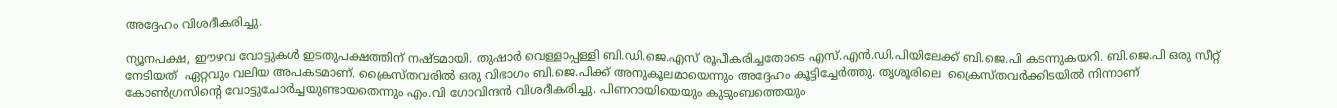അദ്ദേഹം വിശദീകരിച്ചു.

ന്യൂനപക്ഷ, ഈഴവ വോട്ടുകള്‍ ഇടതുപക്ഷത്തിന് നഷ്ടമായി. തുഷാര്‍ വെള്ളാപ്പള്ളി ബി.ഡി.ജെ.എസ് രൂപീകരിച്ചതോടെ എസ്.എന്‍.ഡി.പിയിലേക്ക് ബി.ജെ.പി കടന്നുകയറി. ബി.ജെ.പി ഒരു സീറ്റ് നേടിയത്  ഏറ്റവും വലിയ അപകടമാണ്. ക്രൈസ്തവരില്‍ ഒരു വിഭാഗം ബി.ജെ.പിക്ക് അനുകൂലമായെന്നും അദ്ദേഹം കൂട്ടിച്ചേര്‍ത്തു. തൃശൂരിലെ  ക്രൈസ്തവര്‍ക്കിടയിൽ നിന്നാണ് കോണ്‍ഗ്രസിന്‍റെ വോട്ടുചോര്‍ച്ചയുണ്ടായതെന്നും എം.വി ഗോവിന്ദന്‍ വിശദീകരിച്ചു. പിണറായിയെയും കുടുംബത്തെയും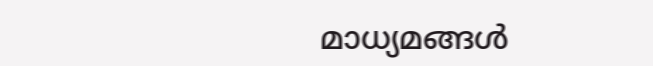മാധ്യമങ്ങള്‍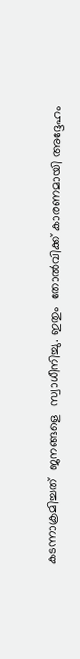കടന്നാക്രമിച്ചത്  ജനങ്ങളെ  സ്വാധീനിച്ചു. ഇതും  തോല്‍വിക്ക് കാരണമായി അദ്ദേഹം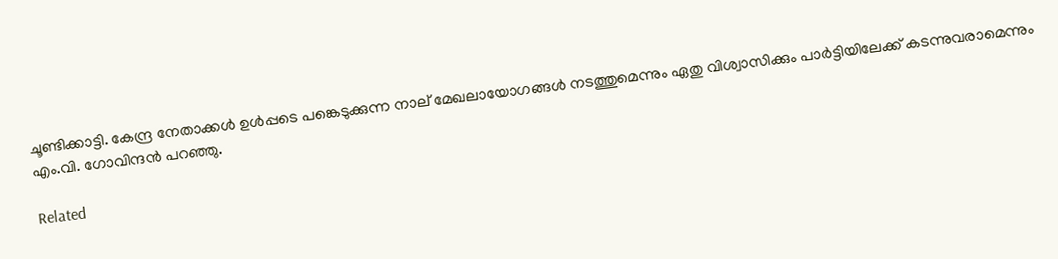ചൂണ്ടിക്കാട്ടി. കേന്ദ്ര നേതാക്കള്‍ ഉള്‍പ്പടെ പങ്കെടുക്കുന്ന നാല് മേഖലായോഗങ്ങള്‍ നടത്തുമെന്നും ഏതു വിശ്വാസിക്കും പാര്‍ട്ടിയിലേക്ക് കടന്നുവരാമെന്നും എം.വി. ഗോവിന്ദന്‍ പറഞ്ഞു.

Related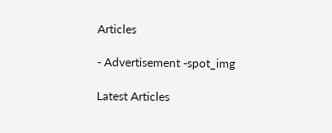Articles

- Advertisement -spot_img

Latest Articles